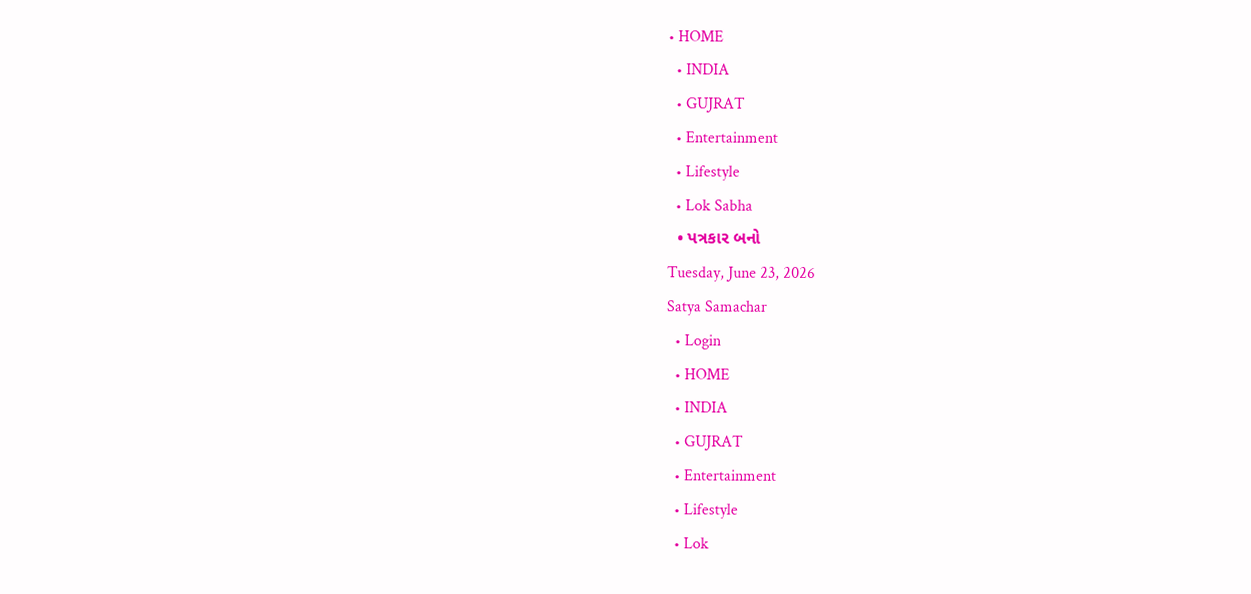• HOME
  • INDIA
  • GUJRAT
  • Entertainment
  • Lifestyle
  • Lok Sabha
  • પત્રકાર બનો
Tuesday, June 23, 2026
Satya Samachar
  • Login
  • HOME
  • INDIA
  • GUJRAT
  • Entertainment
  • Lifestyle
  • Lok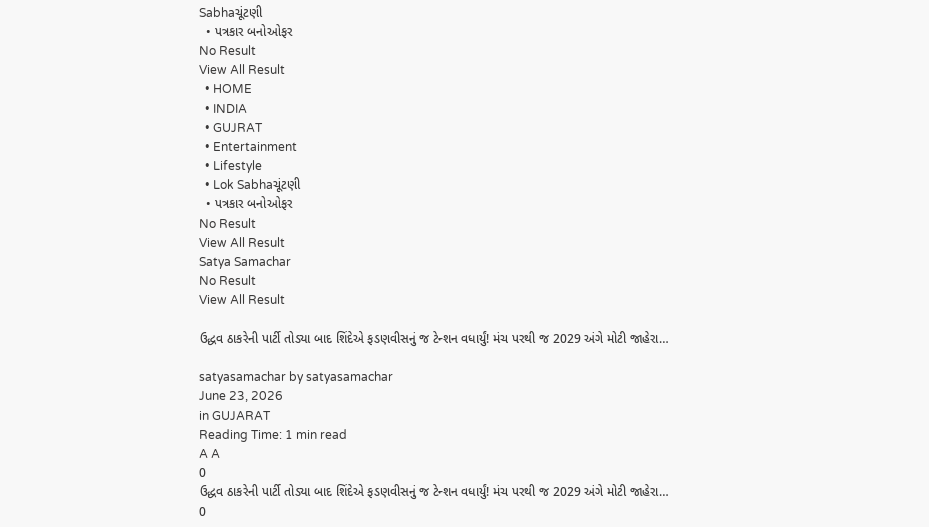Sabhaચૂંટણી
  • પત્રકાર બનોઓફર
No Result
View All Result
  • HOME
  • INDIA
  • GUJRAT
  • Entertainment
  • Lifestyle
  • Lok Sabhaચૂંટણી
  • પત્રકાર બનોઓફર
No Result
View All Result
Satya Samachar
No Result
View All Result

ઉદ્ધવ ઠાકરેની પાર્ટી તોડ્યા બાદ શિંદેએ ફડણવીસનું જ ટેન્શન વધાર્યું! મંચ પરથી જ 2029 અંગે મોટી જાહેરા…

satyasamachar by satyasamachar
June 23, 2026
in GUJARAT
Reading Time: 1 min read
A A
0
ઉદ્ધવ ઠાકરેની પાર્ટી તોડ્યા બાદ શિંદેએ ફડણવીસનું જ ટેન્શન વધાર્યું! મંચ પરથી જ 2029 અંગે મોટી જાહેરા…
0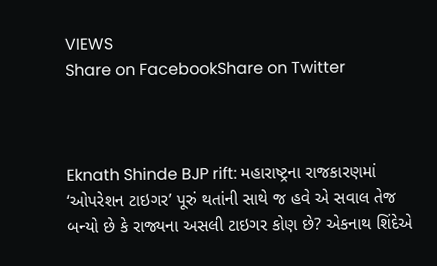VIEWS
Share on FacebookShare on Twitter



Eknath Shinde BJP rift: મહારાષ્ટ્રના રાજકારણમાં ‘ઓપરેશન ટાઇગર’ પૂરું થતાંની સાથે જ હવે એ સવાલ તેજ બન્યો છે કે રાજ્યના અસલી ટાઇગર કોણ છે? એકનાથ શિંદેએ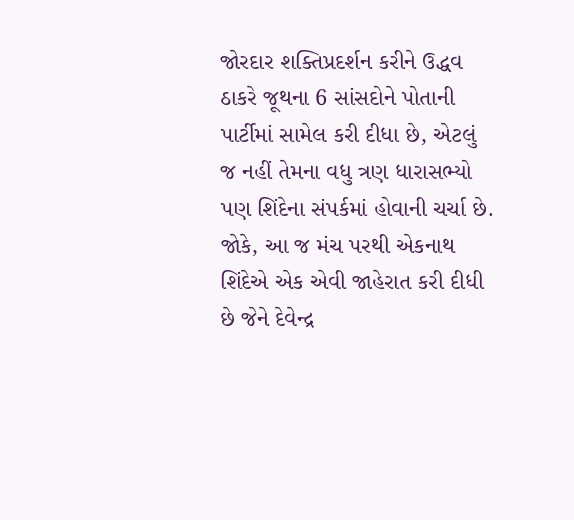જોરદાર શક્તિપ્રદર્શન કરીને ઉદ્ધવ ઠાકરે જૂથના 6 સાંસદોને પોતાની પાર્ટીમાં સામેલ કરી દીધા છે, એટલું જ નહીં તેમના વધુ ત્રણ ધારાસભ્યો પણ શિંદેના સંપર્કમાં હોવાની ચર્ચા છે. જોકે, આ જ મંચ પરથી એકનાથ શિંદેએ એક એવી જાહેરાત કરી દીધી છે જેને દેવેન્દ્ર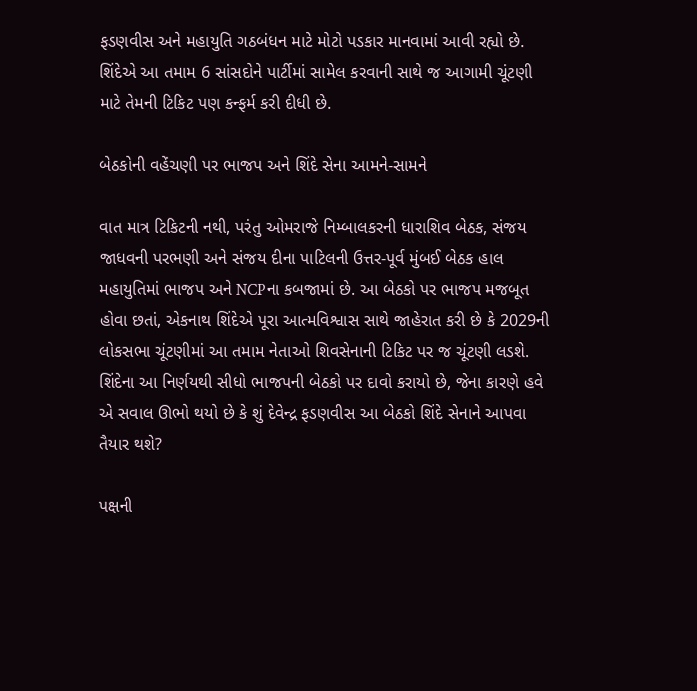ફડણવીસ અને મહાયુતિ ગઠબંધન માટે મોટો પડકાર માનવામાં આવી રહ્યો છે. શિંદેએ આ તમામ 6 સાંસદોને પાર્ટીમાં સામેલ કરવાની સાથે જ આગામી ચૂંટણી માટે તેમની ટિકિટ પણ કન્ફર્મ કરી દીધી છે.

બેઠકોની વહેંચણી પર ભાજપ અને શિંદે સેના આમને-સામને

વાત માત્ર ટિકિટની નથી, પરંતુ ઓમરાજે નિમ્બાલકરની ધારાશિવ બેઠક, સંજય જાધવની પરભણી અને સંજય દીના પાટિલની ઉત્તર-પૂર્વ મુંબઈ બેઠક હાલ મહાયુતિમાં ભાજપ અને NCPના કબજામાં છે. આ બેઠકો પર ભાજપ મજબૂત હોવા છતાં, એકનાથ શિંદેએ પૂરા આત્મવિશ્વાસ સાથે જાહેરાત કરી છે કે 2029ની લોકસભા ચૂંટણીમાં આ તમામ નેતાઓ શિવસેનાની ટિકિટ પર જ ચૂંટણી લડશે. શિંદેના આ નિર્ણયથી સીધો ભાજપની બેઠકો પર દાવો કરાયો છે, જેના કારણે હવે એ સવાલ ઊભો થયો છે કે શું દેવેન્દ્ર ફડણવીસ આ બેઠકો શિંદે સેનાને આપવા તૈયાર થશે?

પક્ષની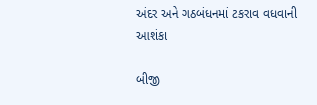અંદર અને ગઠબંધનમાં ટકરાવ વધવાની આશંકા

બીજી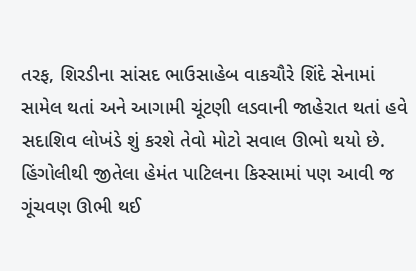તરફ, શિરડીના સાંસદ ભાઉસાહેબ વાકચૌરે શિંદે સેનામાં સામેલ થતાં અને આગામી ચૂંટણી લડવાની જાહેરાત થતાં હવે સદાશિવ લોખંડે શું કરશે તેવો મોટો સવાલ ઊભો થયો છે. હિંગોલીથી જીતેલા હેમંત પાટિલના કિસ્સામાં પણ આવી જ ગૂંચવણ ઊભી થઈ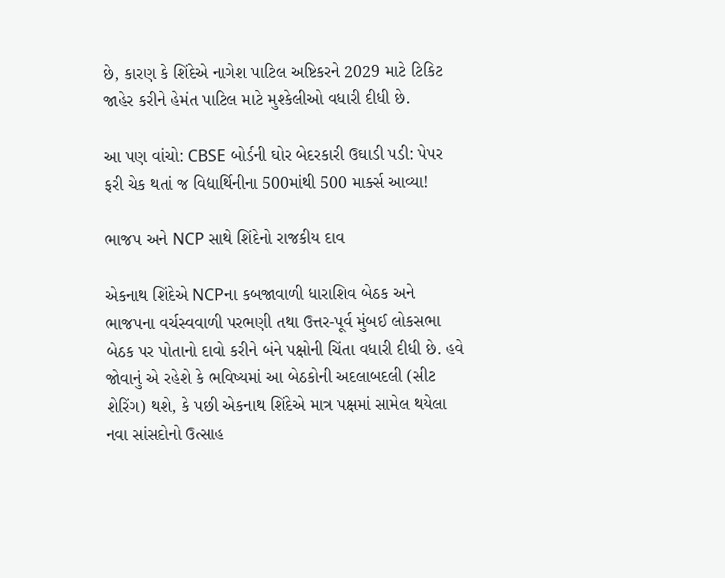છે, કારણ કે શિંદેએ નાગેશ પાટિલ અષ્ટિકરને 2029 માટે ટિકિટ જાહેર કરીને હેમંત પાટિલ માટે મુશ્કેલીઓ વધારી દીધી છે.

આ પણ વાંચો: CBSE બોર્ડની ઘોર બેદરકારી ઉઘાડી પડી: પેપર ફરી ચેક થતાં જ વિદ્યાર્થિનીના 500માંથી 500 માર્ક્સ આવ્યા!

ભાજપ અને NCP સાથે શિંદેનો રાજકીય દાવ

એકનાથ શિંદેએ NCPના કબજાવાળી ધારાશિવ બેઠક અને ભાજપના વર્ચસ્વવાળી પરભણી તથા ઉત્તર-પૂર્વ મુંબઈ લોકસભા બેઠક પર પોતાનો દાવો કરીને બંને પક્ષોની ચિંતા વધારી દીધી છે. હવે જોવાનું એ રહેશે કે ભવિષ્યમાં આ બેઠકોની અદલાબદલી (સીટ શેરિંગ) થશે, કે પછી એકનાથ શિંદેએ માત્ર પક્ષમાં સામેલ થયેલા નવા સાંસદોનો ઉત્સાહ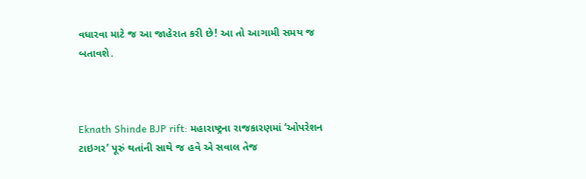વધારવા માટે જ આ જાહેરાત કરી છે! આ તો આગામી સમય જ બતાવશે.



Eknath Shinde BJP rift: મહારાષ્ટ્રના રાજકારણમાં ‘ઓપરેશન ટાઇગર’ પૂરું થતાંની સાથે જ હવે એ સવાલ તેજ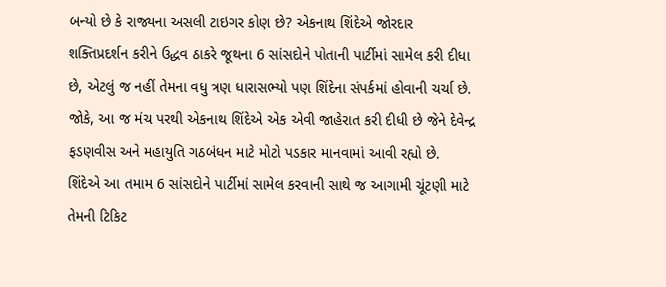બન્યો છે કે રાજ્યના અસલી ટાઇગર કોણ છે? એકનાથ શિંદેએ જોરદાર શક્તિપ્રદર્શન કરીને ઉદ્ધવ ઠાકરે જૂથના 6 સાંસદોને પોતાની પાર્ટીમાં સામેલ કરી દીધા છે, એટલું જ નહીં તેમના વધુ ત્રણ ધારાસભ્યો પણ શિંદેના સંપર્કમાં હોવાની ચર્ચા છે. જોકે, આ જ મંચ પરથી એકનાથ શિંદેએ એક એવી જાહેરાત કરી દીધી છે જેને દેવેન્દ્ર ફડણવીસ અને મહાયુતિ ગઠબંધન માટે મોટો પડકાર માનવામાં આવી રહ્યો છે. શિંદેએ આ તમામ 6 સાંસદોને પાર્ટીમાં સામેલ કરવાની સાથે જ આગામી ચૂંટણી માટે તેમની ટિકિટ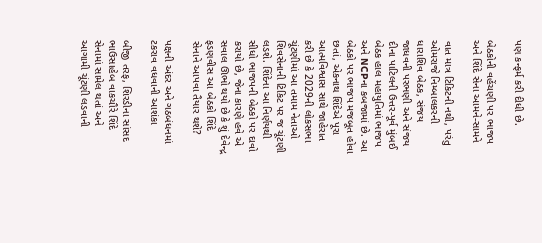પણ કન્ફર્મ કરી દીધી છે.

બેઠકોની વહેંચણી પર ભાજપ અને શિંદે સેના આમને-સામને

વાત માત્ર ટિકિટની નથી, પરંતુ ઓમરાજે નિમ્બાલકરની ધારાશિવ બેઠક, સંજય જાધવની પરભણી અને સંજય દીના પાટિલની ઉત્તર-પૂર્વ મુંબઈ બેઠક હાલ મહાયુતિમાં ભાજપ અને NCPના કબજામાં છે. આ બેઠકો પર ભાજપ મજબૂત હોવા છતાં, એકનાથ શિંદેએ પૂરા આત્મવિશ્વાસ સાથે જાહેરાત કરી છે કે 2029ની લોકસભા ચૂંટણીમાં આ તમામ નેતાઓ શિવસેનાની ટિકિટ પર જ ચૂંટણી લડશે. શિંદેના આ નિર્ણયથી સીધો ભાજપની બેઠકો પર દાવો કરાયો છે, જેના કારણે હવે એ સવાલ ઊભો થયો છે કે શું દેવેન્દ્ર ફડણવીસ આ બેઠકો શિંદે સેનાને આપવા તૈયાર થશે?

પક્ષની અંદર અને ગઠબંધનમાં ટકરાવ વધવાની આશંકા

બીજી તરફ, શિરડીના સાંસદ ભાઉસાહેબ વાકચૌરે શિંદે સેનામાં સામેલ થતાં અને આગામી ચૂંટણી લડવાની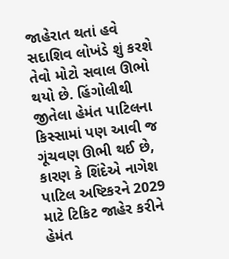જાહેરાત થતાં હવે સદાશિવ લોખંડે શું કરશે તેવો મોટો સવાલ ઊભો થયો છે. હિંગોલીથી જીતેલા હેમંત પાટિલના કિસ્સામાં પણ આવી જ ગૂંચવણ ઊભી થઈ છે, કારણ કે શિંદેએ નાગેશ પાટિલ અષ્ટિકરને 2029 માટે ટિકિટ જાહેર કરીને હેમંત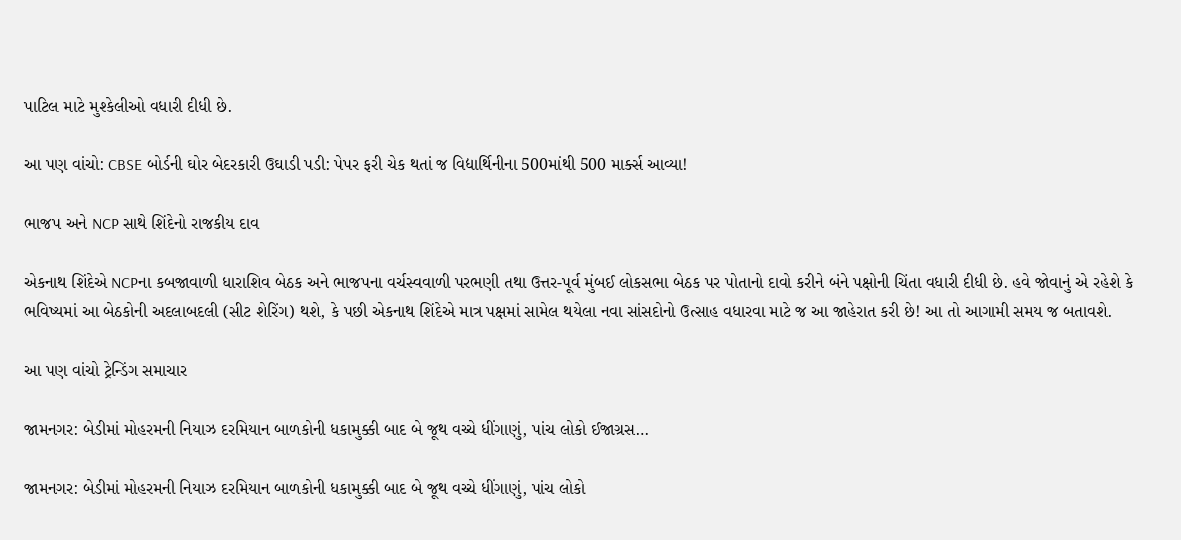પાટિલ માટે મુશ્કેલીઓ વધારી દીધી છે.

આ પણ વાંચો: CBSE બોર્ડની ઘોર બેદરકારી ઉઘાડી પડી: પેપર ફરી ચેક થતાં જ વિદ્યાર્થિનીના 500માંથી 500 માર્ક્સ આવ્યા!

ભાજપ અને NCP સાથે શિંદેનો રાજકીય દાવ

એકનાથ શિંદેએ NCPના કબજાવાળી ધારાશિવ બેઠક અને ભાજપના વર્ચસ્વવાળી પરભણી તથા ઉત્તર-પૂર્વ મુંબઈ લોકસભા બેઠક પર પોતાનો દાવો કરીને બંને પક્ષોની ચિંતા વધારી દીધી છે. હવે જોવાનું એ રહેશે કે ભવિષ્યમાં આ બેઠકોની અદલાબદલી (સીટ શેરિંગ) થશે, કે પછી એકનાથ શિંદેએ માત્ર પક્ષમાં સામેલ થયેલા નવા સાંસદોનો ઉત્સાહ વધારવા માટે જ આ જાહેરાત કરી છે! આ તો આગામી સમય જ બતાવશે.

આ પણ વાંચો ટ્રેન્ડિંગ સમાચાર

જામનગર: બેડીમાં મોહરમની નિયાઝ દરમિયાન બાળકોની ધકામુક્કી બાદ બે જૂથ વચ્ચે ધીંગાણું, પાંચ લોકો ઈજાગ્રસ…

જામનગર: બેડીમાં મોહરમની નિયાઝ દરમિયાન બાળકોની ધકામુક્કી બાદ બે જૂથ વચ્ચે ધીંગાણું, પાંચ લોકો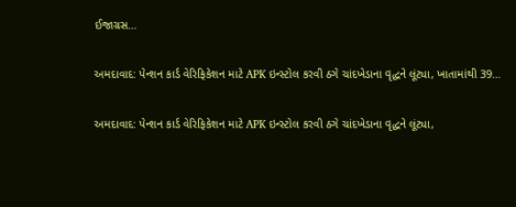ઈજાગ્રસ…

અમદાવાદ: પેન્શન કાર્ડ વેરિફિકેશન માટે APK ઇન્સ્ટોલ કરવી ઠગે ચાંદખેડાના વૃદ્ધને લૂંટ્યા, ખાતામાંથી 39…

અમદાવાદ: પેન્શન કાર્ડ વેરિફિકેશન માટે APK ઇન્સ્ટોલ કરવી ઠગે ચાંદખેડાના વૃદ્ધને લૂંટ્યા,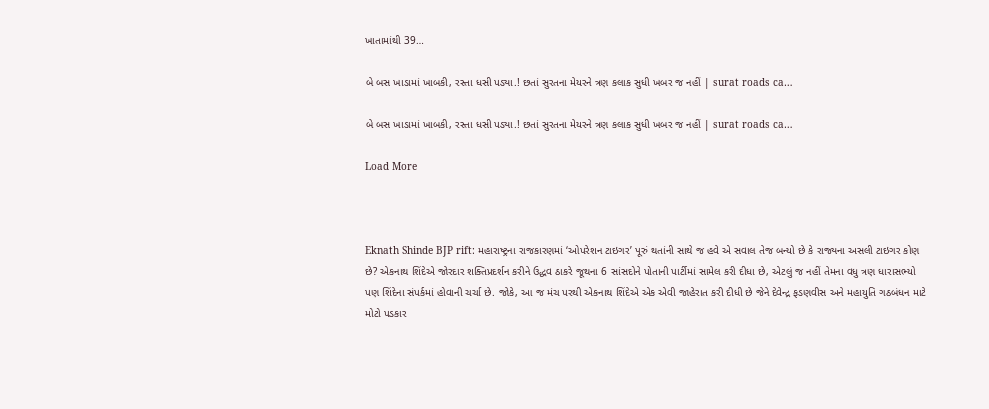ખાતામાંથી 39…

બે બસ ખાડામાં ખાબકી, રસ્તા ધસી પડ્યા.! છતાં સુરતના મેયરને ત્રણ કલાક સુધી ખબર જ નહીં | surat roads ca…

બે બસ ખાડામાં ખાબકી, રસ્તા ધસી પડ્યા.! છતાં સુરતના મેયરને ત્રણ કલાક સુધી ખબર જ નહીં | surat roads ca…

Load More



Eknath Shinde BJP rift: મહારાષ્ટ્રના રાજકારણમાં ‘ઓપરેશન ટાઇગર’ પૂરું થતાંની સાથે જ હવે એ સવાલ તેજ બન્યો છે કે રાજ્યના અસલી ટાઇગર કોણ છે? એકનાથ શિંદેએ જોરદાર શક્તિપ્રદર્શન કરીને ઉદ્ધવ ઠાકરે જૂથના 6 સાંસદોને પોતાની પાર્ટીમાં સામેલ કરી દીધા છે, એટલું જ નહીં તેમના વધુ ત્રણ ધારાસભ્યો પણ શિંદેના સંપર્કમાં હોવાની ચર્ચા છે. જોકે, આ જ મંચ પરથી એકનાથ શિંદેએ એક એવી જાહેરાત કરી દીધી છે જેને દેવેન્દ્ર ફડણવીસ અને મહાયુતિ ગઠબંધન માટે મોટો પડકાર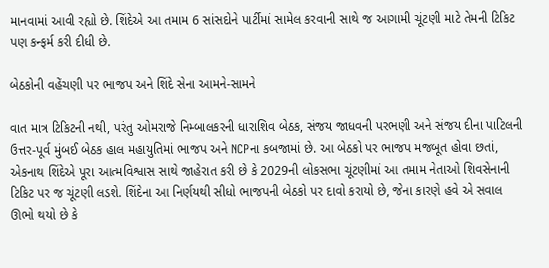માનવામાં આવી રહ્યો છે. શિંદેએ આ તમામ 6 સાંસદોને પાર્ટીમાં સામેલ કરવાની સાથે જ આગામી ચૂંટણી માટે તેમની ટિકિટ પણ કન્ફર્મ કરી દીધી છે.

બેઠકોની વહેંચણી પર ભાજપ અને શિંદે સેના આમને-સામને

વાત માત્ર ટિકિટની નથી, પરંતુ ઓમરાજે નિમ્બાલકરની ધારાશિવ બેઠક, સંજય જાધવની પરભણી અને સંજય દીના પાટિલની ઉત્તર-પૂર્વ મુંબઈ બેઠક હાલ મહાયુતિમાં ભાજપ અને NCPના કબજામાં છે. આ બેઠકો પર ભાજપ મજબૂત હોવા છતાં, એકનાથ શિંદેએ પૂરા આત્મવિશ્વાસ સાથે જાહેરાત કરી છે કે 2029ની લોકસભા ચૂંટણીમાં આ તમામ નેતાઓ શિવસેનાની ટિકિટ પર જ ચૂંટણી લડશે. શિંદેના આ નિર્ણયથી સીધો ભાજપની બેઠકો પર દાવો કરાયો છે, જેના કારણે હવે એ સવાલ ઊભો થયો છે કે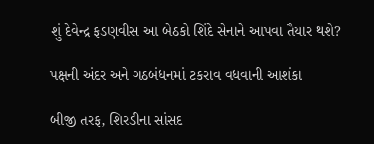શું દેવેન્દ્ર ફડણવીસ આ બેઠકો શિંદે સેનાને આપવા તૈયાર થશે?

પક્ષની અંદર અને ગઠબંધનમાં ટકરાવ વધવાની આશંકા

બીજી તરફ, શિરડીના સાંસદ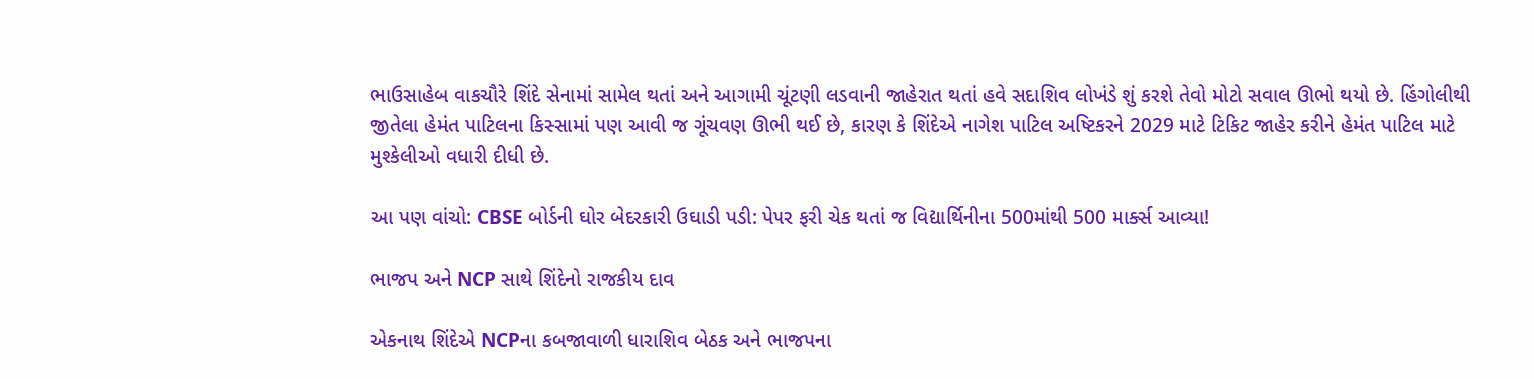ભાઉસાહેબ વાકચૌરે શિંદે સેનામાં સામેલ થતાં અને આગામી ચૂંટણી લડવાની જાહેરાત થતાં હવે સદાશિવ લોખંડે શું કરશે તેવો મોટો સવાલ ઊભો થયો છે. હિંગોલીથી જીતેલા હેમંત પાટિલના કિસ્સામાં પણ આવી જ ગૂંચવણ ઊભી થઈ છે, કારણ કે શિંદેએ નાગેશ પાટિલ અષ્ટિકરને 2029 માટે ટિકિટ જાહેર કરીને હેમંત પાટિલ માટે મુશ્કેલીઓ વધારી દીધી છે.

આ પણ વાંચો: CBSE બોર્ડની ઘોર બેદરકારી ઉઘાડી પડી: પેપર ફરી ચેક થતાં જ વિદ્યાર્થિનીના 500માંથી 500 માર્ક્સ આવ્યા!

ભાજપ અને NCP સાથે શિંદેનો રાજકીય દાવ

એકનાથ શિંદેએ NCPના કબજાવાળી ધારાશિવ બેઠક અને ભાજપના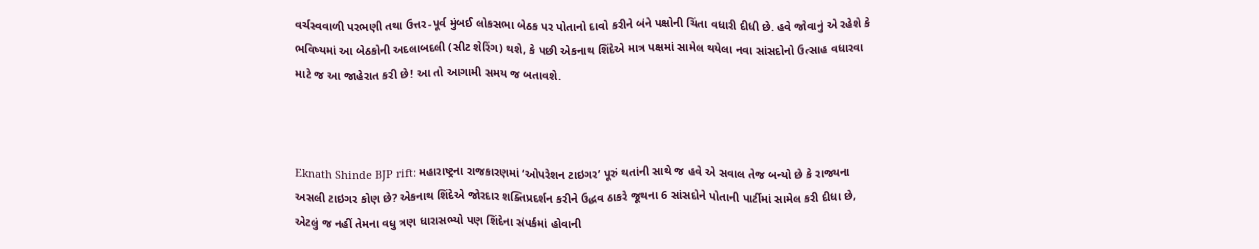વર્ચસ્વવાળી પરભણી તથા ઉત્તર-પૂર્વ મુંબઈ લોકસભા બેઠક પર પોતાનો દાવો કરીને બંને પક્ષોની ચિંતા વધારી દીધી છે. હવે જોવાનું એ રહેશે કે ભવિષ્યમાં આ બેઠકોની અદલાબદલી (સીટ શેરિંગ) થશે, કે પછી એકનાથ શિંદેએ માત્ર પક્ષમાં સામેલ થયેલા નવા સાંસદોનો ઉત્સાહ વધારવા માટે જ આ જાહેરાત કરી છે! આ તો આગામી સમય જ બતાવશે.



Eknath Shinde BJP rift: મહારાષ્ટ્રના રાજકારણમાં ‘ઓપરેશન ટાઇગર’ પૂરું થતાંની સાથે જ હવે એ સવાલ તેજ બન્યો છે કે રાજ્યના અસલી ટાઇગર કોણ છે? એકનાથ શિંદેએ જોરદાર શક્તિપ્રદર્શન કરીને ઉદ્ધવ ઠાકરે જૂથના 6 સાંસદોને પોતાની પાર્ટીમાં સામેલ કરી દીધા છે, એટલું જ નહીં તેમના વધુ ત્રણ ધારાસભ્યો પણ શિંદેના સંપર્કમાં હોવાની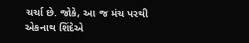ચર્ચા છે. જોકે, આ જ મંચ પરથી એકનાથ શિંદેએ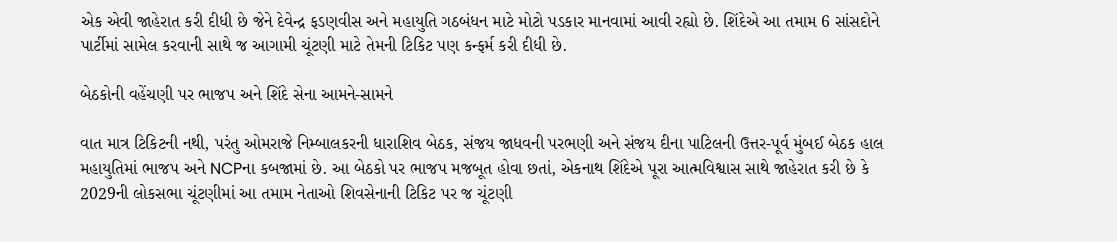એક એવી જાહેરાત કરી દીધી છે જેને દેવેન્દ્ર ફડણવીસ અને મહાયુતિ ગઠબંધન માટે મોટો પડકાર માનવામાં આવી રહ્યો છે. શિંદેએ આ તમામ 6 સાંસદોને પાર્ટીમાં સામેલ કરવાની સાથે જ આગામી ચૂંટણી માટે તેમની ટિકિટ પણ કન્ફર્મ કરી દીધી છે.

બેઠકોની વહેંચણી પર ભાજપ અને શિંદે સેના આમને-સામને

વાત માત્ર ટિકિટની નથી, પરંતુ ઓમરાજે નિમ્બાલકરની ધારાશિવ બેઠક, સંજય જાધવની પરભણી અને સંજય દીના પાટિલની ઉત્તર-પૂર્વ મુંબઈ બેઠક હાલ મહાયુતિમાં ભાજપ અને NCPના કબજામાં છે. આ બેઠકો પર ભાજપ મજબૂત હોવા છતાં, એકનાથ શિંદેએ પૂરા આત્મવિશ્વાસ સાથે જાહેરાત કરી છે કે 2029ની લોકસભા ચૂંટણીમાં આ તમામ નેતાઓ શિવસેનાની ટિકિટ પર જ ચૂંટણી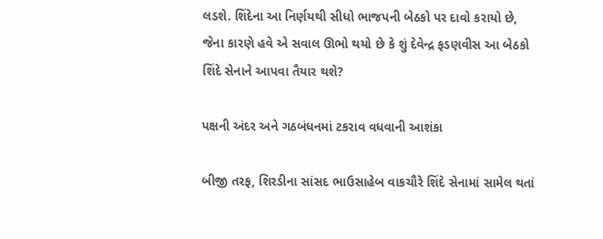લડશે. શિંદેના આ નિર્ણયથી સીધો ભાજપની બેઠકો પર દાવો કરાયો છે, જેના કારણે હવે એ સવાલ ઊભો થયો છે કે શું દેવેન્દ્ર ફડણવીસ આ બેઠકો શિંદે સેનાને આપવા તૈયાર થશે?

પક્ષની અંદર અને ગઠબંધનમાં ટકરાવ વધવાની આશંકા

બીજી તરફ, શિરડીના સાંસદ ભાઉસાહેબ વાકચૌરે શિંદે સેનામાં સામેલ થતાં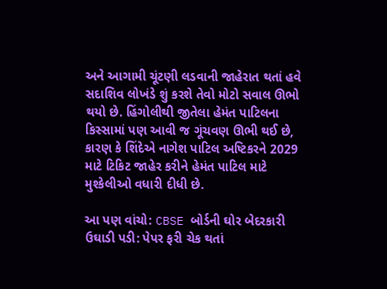અને આગામી ચૂંટણી લડવાની જાહેરાત થતાં હવે સદાશિવ લોખંડે શું કરશે તેવો મોટો સવાલ ઊભો થયો છે. હિંગોલીથી જીતેલા હેમંત પાટિલના કિસ્સામાં પણ આવી જ ગૂંચવણ ઊભી થઈ છે, કારણ કે શિંદેએ નાગેશ પાટિલ અષ્ટિકરને 2029 માટે ટિકિટ જાહેર કરીને હેમંત પાટિલ માટે મુશ્કેલીઓ વધારી દીધી છે.

આ પણ વાંચો: CBSE બોર્ડની ઘોર બેદરકારી ઉઘાડી પડી: પેપર ફરી ચેક થતાં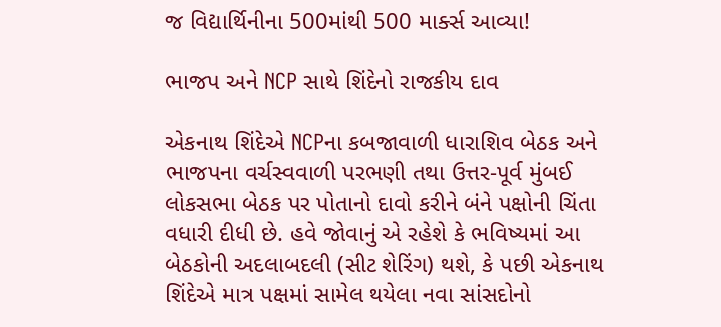જ વિદ્યાર્થિનીના 500માંથી 500 માર્ક્સ આવ્યા!

ભાજપ અને NCP સાથે શિંદેનો રાજકીય દાવ

એકનાથ શિંદેએ NCPના કબજાવાળી ધારાશિવ બેઠક અને ભાજપના વર્ચસ્વવાળી પરભણી તથા ઉત્તર-પૂર્વ મુંબઈ લોકસભા બેઠક પર પોતાનો દાવો કરીને બંને પક્ષોની ચિંતા વધારી દીધી છે. હવે જોવાનું એ રહેશે કે ભવિષ્યમાં આ બેઠકોની અદલાબદલી (સીટ શેરિંગ) થશે, કે પછી એકનાથ શિંદેએ માત્ર પક્ષમાં સામેલ થયેલા નવા સાંસદોનો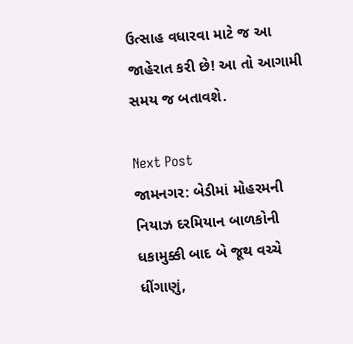ઉત્સાહ વધારવા માટે જ આ જાહેરાત કરી છે! આ તો આગામી સમય જ બતાવશે.

Next Post
જામનગર: બેડીમાં મોહરમની નિયાઝ દરમિયાન બાળકોની ધકામુક્કી બાદ બે જૂથ વચ્ચે ધીંગાણું,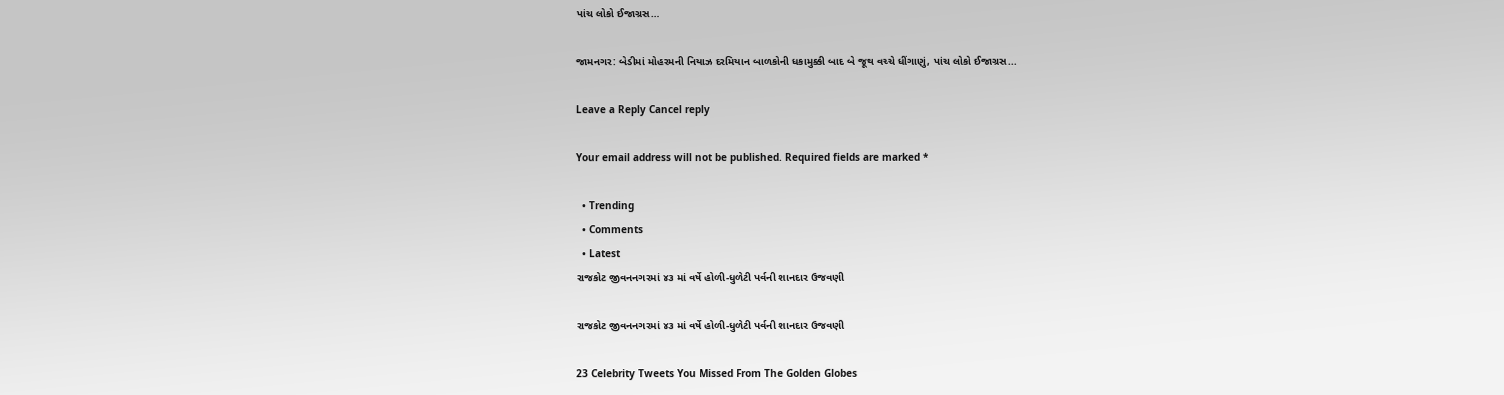પાંચ લોકો ઈજાગ્રસ…

જામનગર: બેડીમાં મોહરમની નિયાઝ દરમિયાન બાળકોની ધકામુક્કી બાદ બે જૂથ વચ્ચે ધીંગાણું, પાંચ લોકો ઈજાગ્રસ...

Leave a Reply Cancel reply

Your email address will not be published. Required fields are marked *

  • Trending
  • Comments
  • Latest
રાજકોટ જીવનનગરમાં ૪૩ માં વર્ષે હોળી-ધુળેટી પર્વની શાનદાર ઉજવણી

રાજકોટ જીવનનગરમાં ૪૩ માં વર્ષે હોળી-ધુળેટી પર્વની શાનદાર ઉજવણી

23 Celebrity Tweets You Missed From The Golden Globes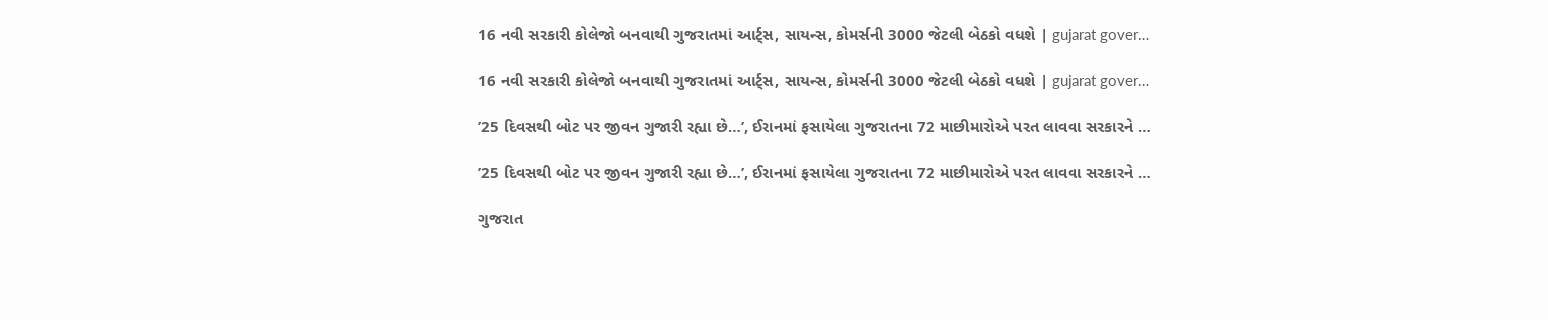16 નવી સરકારી કોલેજો બનવાથી ગુજરાતમાં આર્ટ્સ, સાયન્સ, કોમર્સની 3000 જેટલી બેઠકો વધશે | gujarat gover…

16 નવી સરકારી કોલેજો બનવાથી ગુજરાતમાં આર્ટ્સ, સાયન્સ, કોમર્સની 3000 જેટલી બેઠકો વધશે | gujarat gover…

’25 દિવસથી બોટ પર જીવન ગુજારી રહ્યા છે…’, ઈરાનમાં ફસાયેલા ગુજરાતના 72 માછીમારોએ પરત લાવવા સરકારને …

’25 દિવસથી બોટ પર જીવન ગુજારી રહ્યા છે…’, ઈરાનમાં ફસાયેલા ગુજરાતના 72 માછીમારોએ પરત લાવવા સરકારને …

ગુજરાત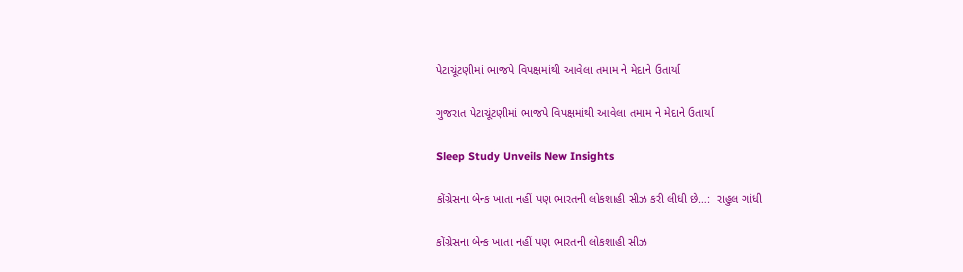પેટાચૂંટણીમાં ભાજપે વિપક્ષમાંથી આવેલા તમામ ને મેદાને ઉતાર્યા

ગુજરાત પેટાચૂંટણીમાં ભાજપે વિપક્ષમાંથી આવેલા તમામ ને મેદાને ઉતાર્યા

Sleep Study Unveils New Insights

કોંગ્રેસના બેન્ક ખાતા નહીં પણ ભારતની લોકશાહી સીઝ કરી લીધી છે…:  રાહુલ ગાંધી

કોંગ્રેસના બેન્ક ખાતા નહીં પણ ભારતની લોકશાહી સીઝ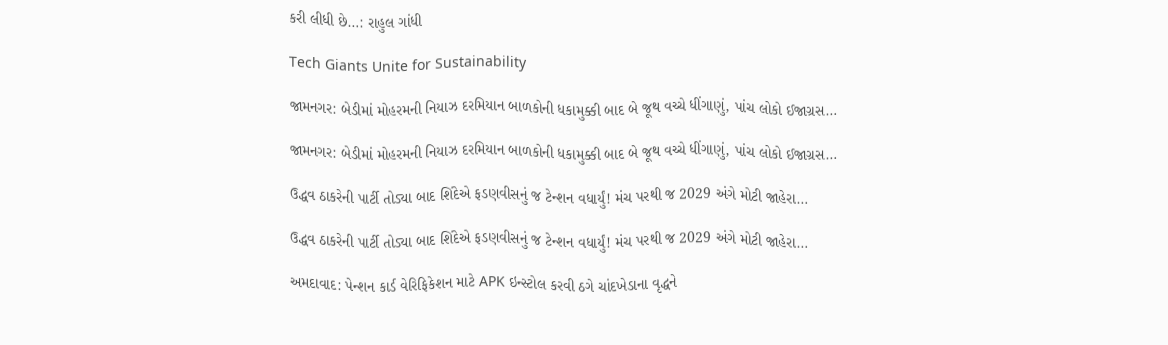કરી લીધી છે…: રાહુલ ગાંધી

Tech Giants Unite for Sustainability

જામનગર: બેડીમાં મોહરમની નિયાઝ દરમિયાન બાળકોની ધકામુક્કી બાદ બે જૂથ વચ્ચે ધીંગાણું, પાંચ લોકો ઈજાગ્રસ…

જામનગર: બેડીમાં મોહરમની નિયાઝ દરમિયાન બાળકોની ધકામુક્કી બાદ બે જૂથ વચ્ચે ધીંગાણું, પાંચ લોકો ઈજાગ્રસ…

ઉદ્ધવ ઠાકરેની પાર્ટી તોડ્યા બાદ શિંદેએ ફડણવીસનું જ ટેન્શન વધાર્યું! મંચ પરથી જ 2029 અંગે મોટી જાહેરા…

ઉદ્ધવ ઠાકરેની પાર્ટી તોડ્યા બાદ શિંદેએ ફડણવીસનું જ ટેન્શન વધાર્યું! મંચ પરથી જ 2029 અંગે મોટી જાહેરા…

અમદાવાદ: પેન્શન કાર્ડ વેરિફિકેશન માટે APK ઇન્સ્ટોલ કરવી ઠગે ચાંદખેડાના વૃદ્ધને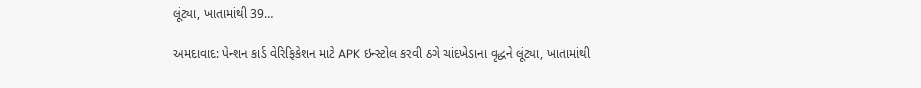લૂંટ્યા, ખાતામાંથી 39…

અમદાવાદ: પેન્શન કાર્ડ વેરિફિકેશન માટે APK ઇન્સ્ટોલ કરવી ઠગે ચાંદખેડાના વૃદ્ધને લૂંટ્યા, ખાતામાંથી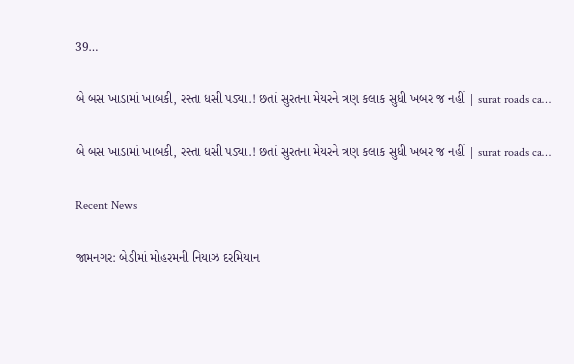39…

બે બસ ખાડામાં ખાબકી, રસ્તા ધસી પડ્યા.! છતાં સુરતના મેયરને ત્રણ કલાક સુધી ખબર જ નહીં | surat roads ca…

બે બસ ખાડામાં ખાબકી, રસ્તા ધસી પડ્યા.! છતાં સુરતના મેયરને ત્રણ કલાક સુધી ખબર જ નહીં | surat roads ca…

Recent News

જામનગર: બેડીમાં મોહરમની નિયાઝ દરમિયાન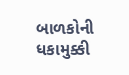બાળકોની ધકામુક્કી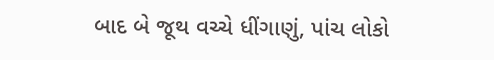બાદ બે જૂથ વચ્ચે ધીંગાણું, પાંચ લોકો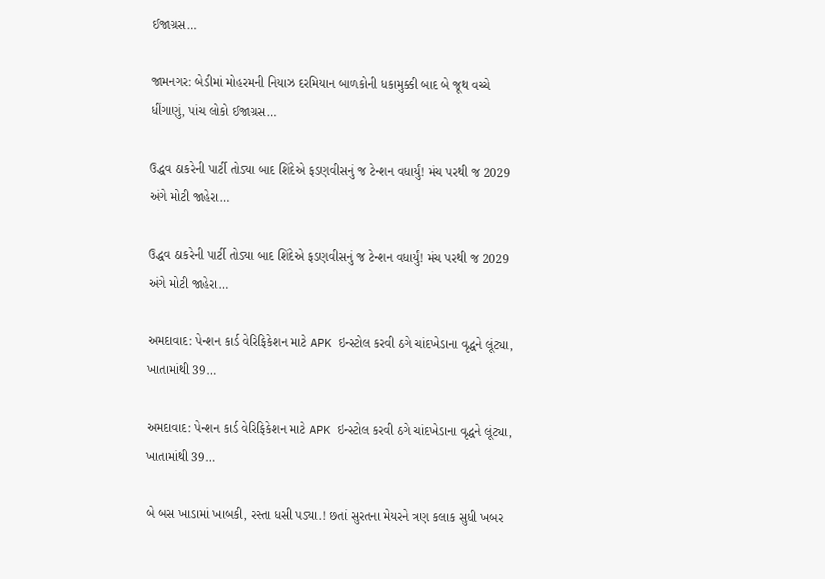ઈજાગ્રસ…

જામનગર: બેડીમાં મોહરમની નિયાઝ દરમિયાન બાળકોની ધકામુક્કી બાદ બે જૂથ વચ્ચે ધીંગાણું, પાંચ લોકો ઈજાગ્રસ…

ઉદ્ધવ ઠાકરેની પાર્ટી તોડ્યા બાદ શિંદેએ ફડણવીસનું જ ટેન્શન વધાર્યું! મંચ પરથી જ 2029 અંગે મોટી જાહેરા…

ઉદ્ધવ ઠાકરેની પાર્ટી તોડ્યા બાદ શિંદેએ ફડણવીસનું જ ટેન્શન વધાર્યું! મંચ પરથી જ 2029 અંગે મોટી જાહેરા…

અમદાવાદ: પેન્શન કાર્ડ વેરિફિકેશન માટે APK ઇન્સ્ટોલ કરવી ઠગે ચાંદખેડાના વૃદ્ધને લૂંટ્યા, ખાતામાંથી 39…

અમદાવાદ: પેન્શન કાર્ડ વેરિફિકેશન માટે APK ઇન્સ્ટોલ કરવી ઠગે ચાંદખેડાના વૃદ્ધને લૂંટ્યા, ખાતામાંથી 39…

બે બસ ખાડામાં ખાબકી, રસ્તા ધસી પડ્યા.! છતાં સુરતના મેયરને ત્રણ કલાક સુધી ખબર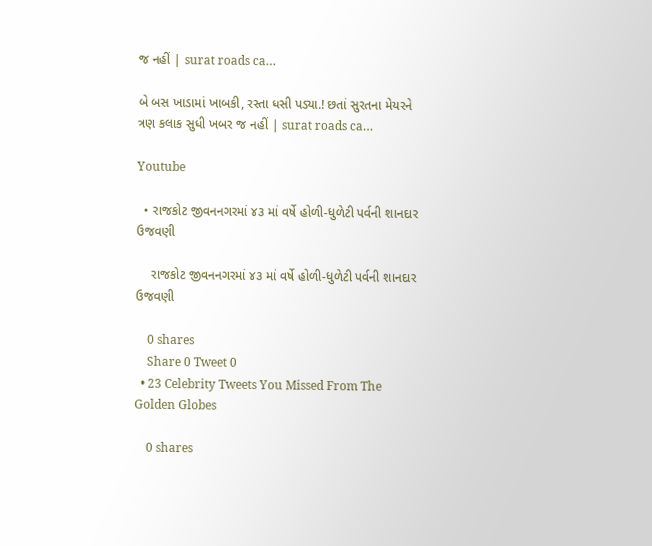જ નહીં | surat roads ca…

બે બસ ખાડામાં ખાબકી, રસ્તા ધસી પડ્યા.! છતાં સુરતના મેયરને ત્રણ કલાક સુધી ખબર જ નહીં | surat roads ca…

Youtube

  • રાજકોટ જીવનનગરમાં ૪૩ માં વર્ષે હોળી-ધુળેટી પર્વની શાનદાર ઉજવણી

    રાજકોટ જીવનનગરમાં ૪૩ માં વર્ષે હોળી-ધુળેટી પર્વની શાનદાર ઉજવણી

    0 shares
    Share 0 Tweet 0
  • 23 Celebrity Tweets You Missed From The Golden Globes

    0 shares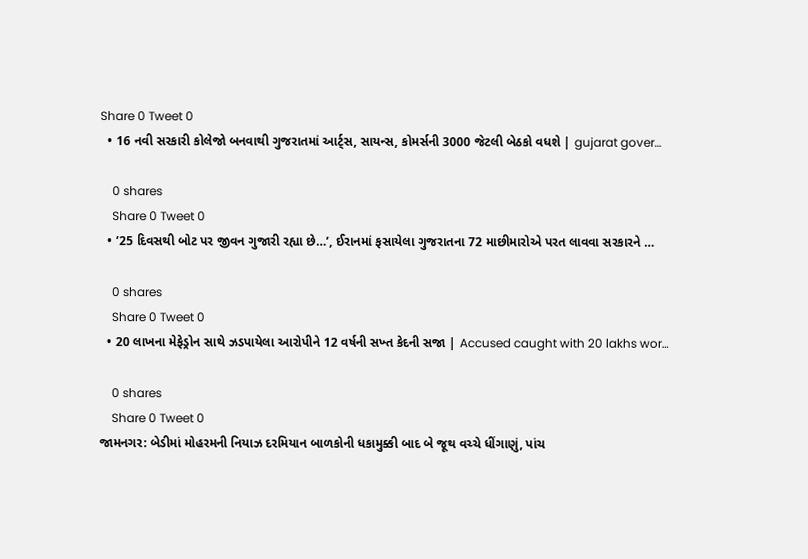Share 0 Tweet 0
  • 16 નવી સરકારી કોલેજો બનવાથી ગુજરાતમાં આર્ટ્સ, સાયન્સ, કોમર્સની 3000 જેટલી બેઠકો વધશે | gujarat gover…

    0 shares
    Share 0 Tweet 0
  • ’25 દિવસથી બોટ પર જીવન ગુજારી રહ્યા છે…’, ઈરાનમાં ફસાયેલા ગુજરાતના 72 માછીમારોએ પરત લાવવા સરકારને …

    0 shares
    Share 0 Tweet 0
  • 20 લાખના મેફેડ્રોન સાથે ઝડપાયેલા આરોપીને 12 વર્ષની સખ્ત કેદની સજા | Accused caught with 20 lakhs wor…

    0 shares
    Share 0 Tweet 0
જામનગર: બેડીમાં મોહરમની નિયાઝ દરમિયાન બાળકોની ધકામુક્કી બાદ બે જૂથ વચ્ચે ધીંગાણું, પાંચ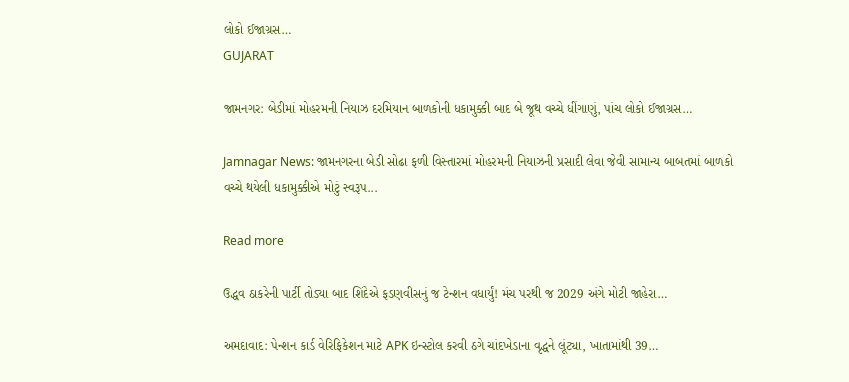લોકો ઈજાગ્રસ…
GUJARAT

જામનગર: બેડીમાં મોહરમની નિયાઝ દરમિયાન બાળકોની ધકામુક્કી બાદ બે જૂથ વચ્ચે ધીંગાણું, પાંચ લોકો ઈજાગ્રસ…

Jamnagar News: જામનગરના બેડી સોઢા ફળી વિસ્તારમાં મોહરમની નિયાઝની પ્રસાદી લેવા જેવી સામાન્ય બાબતમાં બાળકો વચ્ચે થયેલી ધકામુક્કીએ મોટું સ્વરૂપ...

Read more

ઉદ્ધવ ઠાકરેની પાર્ટી તોડ્યા બાદ શિંદેએ ફડણવીસનું જ ટેન્શન વધાર્યું! મંચ પરથી જ 2029 અંગે મોટી જાહેરા…

અમદાવાદ: પેન્શન કાર્ડ વેરિફિકેશન માટે APK ઇન્સ્ટોલ કરવી ઠગે ચાંદખેડાના વૃદ્ધને લૂંટ્યા, ખાતામાંથી 39…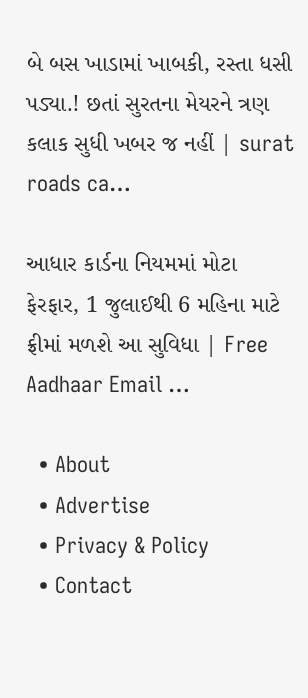બે બસ ખાડામાં ખાબકી, રસ્તા ધસી પડ્યા.! છતાં સુરતના મેયરને ત્રણ કલાક સુધી ખબર જ નહીં | surat roads ca…

આધાર કાર્ડના નિયમમાં મોટા ફેરફાર, 1 જુલાઈથી 6 મહિના માટે ફ્રીમાં મળશે આ સુવિધા | Free Aadhaar Email …

  • About
  • Advertise
  • Privacy & Policy
  • Contact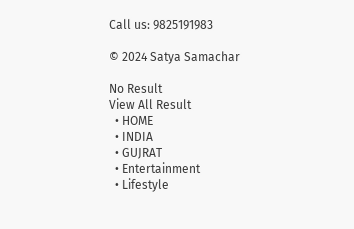Call us: 9825191983

© 2024 Satya Samachar

No Result
View All Result
  • HOME
  • INDIA
  • GUJRAT
  • Entertainment
  • Lifestyle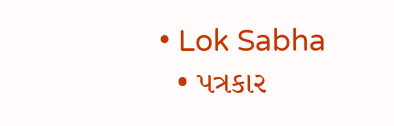• Lok Sabha
  • પત્રકાર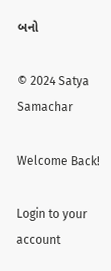બનો

© 2024 Satya Samachar

Welcome Back!

Login to your account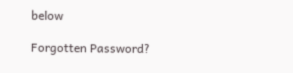below

Forgotten Password?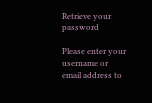Retrieve your password

Please enter your username or email address to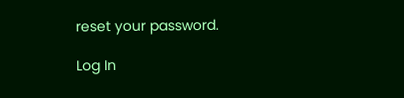reset your password.

Log In